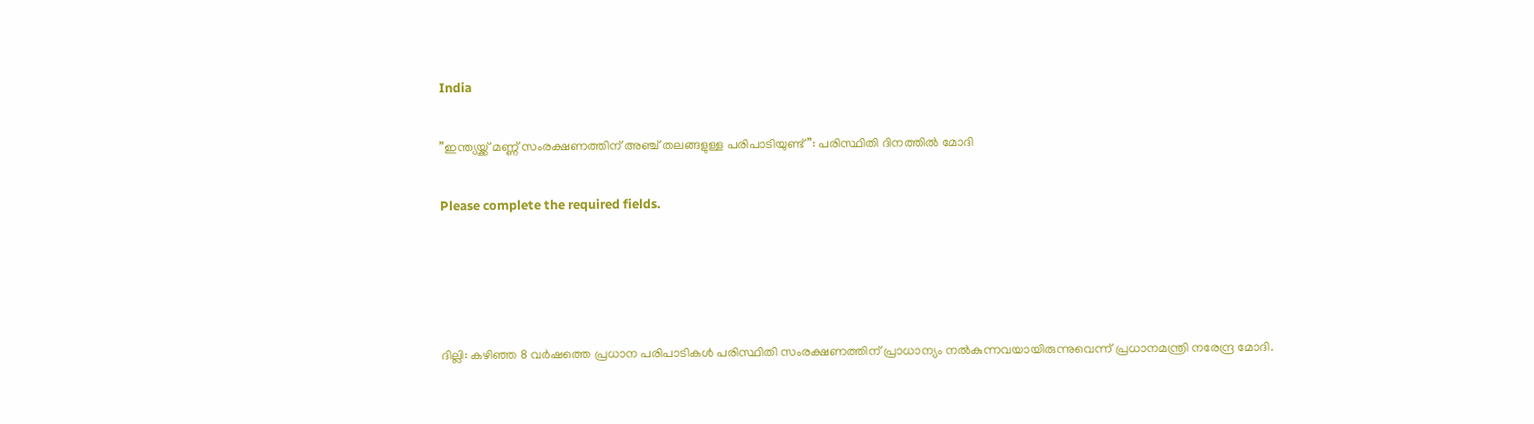India

”ഇന്ത്യയ്ക്ക് മണ്ണ് സംരക്ഷണത്തിന് അഞ്ച് തലങ്ങളുള്ള പരിപാടിയുണ്ട്”: പരിസ്ഥിതി ദിനത്തില്‍ മോദി

Please complete the required fields.




ദില്ലി: കഴിഞ്ഞ 8 വര്‍ഷത്തെ പ്രധാന പരിപാടികള്‍ പരിസ്ഥിതി സംരക്ഷണത്തിന് പ്രാധാന്യം നല്‍കുന്നവയായിരുന്നുവെന്ന് പ്രധാനമന്ത്രി നരേന്ദ്ര മോദി.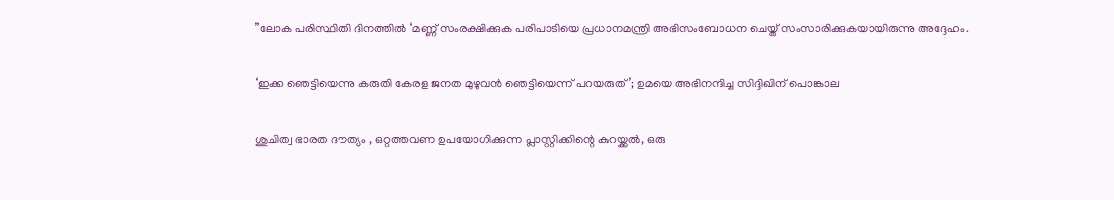”ലോക പരിസ്ഥിതി ദിനത്തില്‍ ‘മണ്ണ് സംരക്ഷിക്കുക പരിപാടിയെ പ്രധാനമന്ത്രി അഭിസംബോധന ചെയ്ത് സംസാരിക്കുകയായിരുന്നു അദ്ദേഹം.

‘ഇക്ക ഞെട്ടിയെന്നു കരുതി കേരള ജനത മുഴുവന്‍ ഞെട്ടിയെന്ന് പറയരുത്’; ഉമയെ അഭിനന്ദിച്ച സിദ്ദിഖിന് പൊങ്കാല

ശുചിത്വ ഭാരത ദൗത്യം , ഒറ്റത്തവണ ഉപയോഗിക്കുന്ന പ്ലാസ്റ്റിക്കിന്റെ കുറയ്ക്കല്‍, ഒരു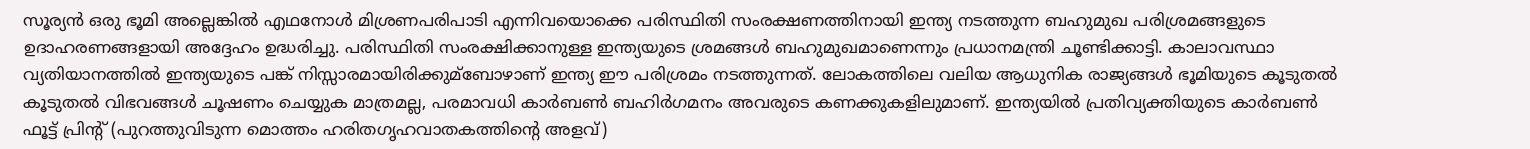സൂര്യന്‍ ഒരു ഭൂമി അല്ലെങ്കില്‍ എഥനോള്‍ മിശ്രണപരിപാടി എന്നിവയൊക്കെ പരിസ്ഥിതി സംരക്ഷണത്തിനായി ഇന്ത്യ നടത്തുന്ന ബഹുമുഖ പരിശ്രമങ്ങളുടെ ഉദാഹരണങ്ങളായി അദ്ദേഹം ഉദ്ധരിച്ചു. പരിസ്ഥിതി സംരക്ഷിക്കാനുള്ള ഇന്ത്യയുടെ ശ്രമങ്ങള്‍ ബഹുമുഖമാണെന്നും പ്രധാനമന്ത്രി ചൂണ്ടിക്കാട്ടി. കാലാവസ്ഥാ വ്യതിയാനത്തില്‍ ഇന്ത്യയുടെ പങ്ക് നിസ്സാരമായിരിക്കുമ്ബോഴാണ് ഇന്ത്യ ഈ പരിശ്രമം നടത്തുന്നത്. ലോകത്തിലെ വലിയ ആധുനിക രാജ്യങ്ങള്‍ ഭൂമിയുടെ കൂടുതല്‍ കൂടുതല്‍ വിഭവങ്ങള്‍ ചൂഷണം ചെയ്യുക മാത്രമല്ല, പരമാവധി കാര്‍ബണ്‍ ബഹിര്‍ഗമനം അവരുടെ കണക്കുകളിലുമാണ്. ഇന്ത്യയില്‍ പ്രതിവ്യക്തിയുടെ കാര്‍ബണ്‍ ഫൂട്ട് പ്രിന്റ് (പുറത്തുവിടുന്ന മൊത്തം ഹരിതഗൃഹവാതകത്തിന്റെ അളവ്)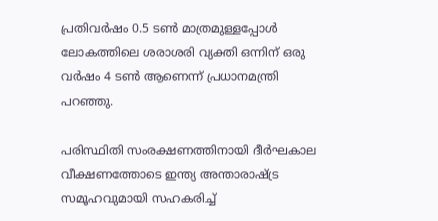പ്രതിവര്‍ഷം 0.5 ടണ്‍ മാത്രമുള്ളപ്പോള്‍ ലോകത്തിലെ ശരാശരി വ്യക്തി ഒന്നിന് ഒരു വര്‍ഷം 4 ടണ്‍ ആണെന്ന് പ്രധാനമന്ത്രി പറഞ്ഞു.

പരിസ്ഥിതി സംരക്ഷണത്തിനായി ദീര്‍ഘകാല വീക്ഷണത്തോടെ ഇന്ത്യ അന്താരാഷ്ട്ര സമൂഹവുമായി സഹകരിച്ച്‌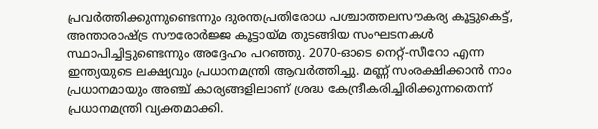പ്രവര്‍ത്തിക്കുന്നുണ്ടെന്നും ദുരന്തപ്രതിരോധ പശ്ചാത്തലസൗകര്യ കൂട്ടുകെട്ട്, അന്താരാഷ്ട്ര സൗരോര്‍ജ്ജ കൂട്ടായ്മ തുടങ്ങിയ സംഘടനകള്‍ സ്ഥാപിച്ചിട്ടുണ്ടെന്നും അദ്ദേഹം പറഞ്ഞു. 2070-ഓടെ നെറ്റ്-സീറോ എന്ന ഇന്ത്യയുടെ ലക്ഷ്യവും പ്രധാനമന്ത്രി ആവര്‍ത്തിച്ചു. മണ്ണ് സംരക്ഷിക്കാന്‍ നാം പ്രധാനമായും അഞ്ച് കാര്യങ്ങളിലാണ് ശ്രദ്ധ കേന്ദ്രീകരിച്ചിരിക്കുന്നതെന്ന് പ്രധാനമന്ത്രി വ്യക്തമാക്കി.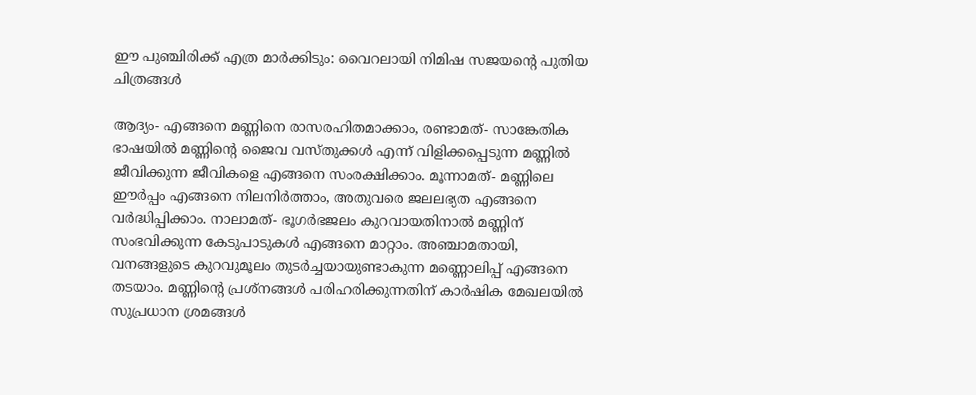ഈ പുഞ്ചിരിക്ക് എത്ര മാര്‍ക്കിടും: വൈറലായി നിമിഷ സജയന്റെ പുതിയ ചിത്രങ്ങള്‍

ആദ്യം- എങ്ങനെ മണ്ണിനെ രാസരഹിതമാക്കാം, രണ്ടാമത്- സാങ്കേതിക ഭാഷയില്‍ മണ്ണിന്റെ ജൈവ വസ്തുക്കള്‍ എന്ന് വിളിക്കപ്പെടുന്ന മണ്ണില്‍ ജീവിക്കുന്ന ജീവികളെ എങ്ങനെ സംരക്ഷിക്കാം. മൂന്നാമത്- മണ്ണിലെ ഈര്‍പ്പം എങ്ങനെ നിലനിര്‍ത്താം, അതുവരെ ജലലഭ്യത എങ്ങനെ വര്‍ദ്ധിപ്പിക്കാം. നാലാമത്- ഭൂഗര്‍ഭജലം കുറവായതിനാല്‍ മണ്ണിന് സംഭവിക്കുന്ന കേടുപാടുകള്‍ എങ്ങനെ മാറ്റാം. അഞ്ചാമതായി, വനങ്ങളുടെ കുറവുമൂലം തുടര്‍ച്ചയായുണ്ടാകുന്ന മണ്ണൊലിപ്പ് എങ്ങനെ തടയാം. മണ്ണിന്റെ പ്രശ്‌നങ്ങള്‍ പരിഹരിക്കുന്നതിന് കാര്‍ഷിക മേഖലയില്‍ സുപ്രധാന ശ്രമങ്ങള്‍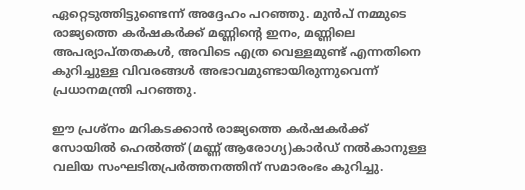ഏറ്റെടുത്തിട്ടുണ്ടെന്ന് അദ്ദേഹം പറഞ്ഞു. മുന്‍പ് നമ്മുടെ രാജ്യത്തെ കര്‍ഷകര്‍ക്ക് മണ്ണിന്റെ ഇനം, മണ്ണിലെ അപര്യാപ്തതകള്‍, അവിടെ എത്ര വെള്ളമുണ്ട് എന്നതിനെ കുറിച്ചുള്ള വിവരങ്ങള്‍ അഭാവമുണ്ടായിരുന്നുവെന്ന് പ്രധാനമന്ത്രി പറഞ്ഞു.

ഈ പ്രശ്‌നം മറികടക്കാന്‍ രാജ്യത്തെ കര്‍ഷകര്‍ക്ക് സോയില്‍ ഹെല്‍ത്ത് (മണ്ണ് ആരോഗ്യ)കാര്‍ഡ് നല്‍കാനുള്ള വലിയ സംഘടിതപ്രര്‍ത്തനത്തിന് സമാരംഭം കുറിച്ചു.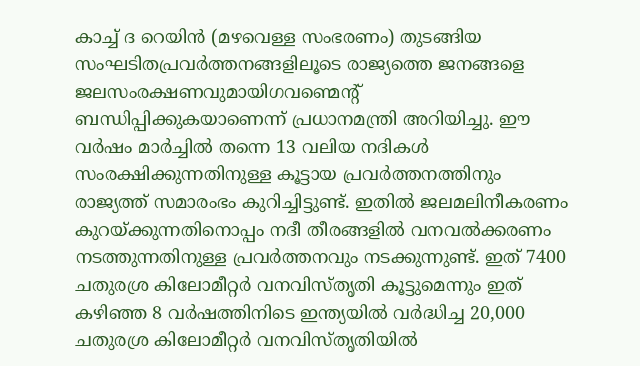കാച്ച്‌ ദ റെയിന്‍ (മഴവെള്ള സംഭരണം) തുടങ്ങിയ സംഘടിതപ്രവര്‍ത്തനങ്ങളിലൂടെ രാജ്യത്തെ ജനങ്ങളെ ജലസംരക്ഷണവുമായിഗവണ്മെന്റ് ബന്ധിപ്പിക്കുകയാണെന്ന് പ്രധാനമന്ത്രി അറിയിച്ചു. ഈ വര്‍ഷം മാര്‍ച്ചില്‍ തന്നെ 13 വലിയ നദികള്‍ സംരക്ഷിക്കുന്നതിനുള്ള കൂട്ടായ പ്രവര്‍ത്തനത്തിനും രാജ്യത്ത് സമാരംഭം കുറിച്ചിട്ടുണ്ട്. ഇതില്‍ ജലമലിനീകരണം കുറയ്ക്കുന്നതിനൊപ്പം നദീ തീരങ്ങളില്‍ വനവല്‍ക്കരണം നടത്തുന്നതിനുള്ള പ്രവര്‍ത്തനവും നടക്കുന്നുണ്ട്. ഇത് 7400 ചതുരശ്ര കിലോമീറ്റര്‍ വനവിസ്തൃതി കൂട്ടുമെന്നും ഇത് കഴിഞ്ഞ 8 വര്‍ഷത്തിനിടെ ഇന്ത്യയില്‍ വര്‍ദ്ധിച്ച 20,000 ചതുരശ്ര കിലോമീറ്റര്‍ വനവിസ്തൃതിയില്‍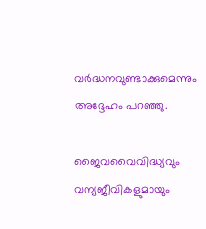വര്‍ദ്ധനവുണ്ടാക്കുമെന്നും അദ്ദേഹം പറഞ്ഞു.

ജൈവവൈവിദ്ധ്യവും വന്യജീവികളുമായും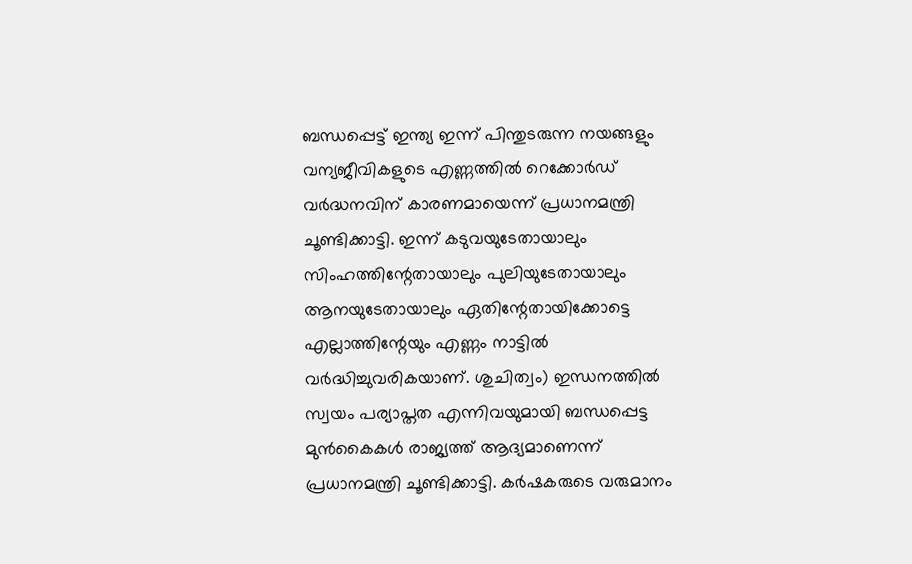ബന്ധപ്പെട്ട് ഇന്ത്യ ഇന്ന് പിന്തുടരുന്ന നയങ്ങളും വന്യജീവികളുടെ എണ്ണത്തില്‍ റെക്കോര്‍ഡ് വര്‍ദ്ധനവിന് കാരണമായെന്ന് പ്രധാനമന്ത്രി ചൂണ്ടിക്കാട്ടി. ഇന്ന് കടുവയുടേതായാലും സിംഹത്തിന്റേതായാലും പുലിയുടേതായാലും ആനയുടേതായാലും ഏതിന്റേതായിക്കോട്ടെ എല്ലാത്തിന്റേയും എണ്ണം നാട്ടില്‍ വര്‍ദ്ധിച്ചുവരികയാണ്. ശുചിത്വം) ഇന്ധനത്തില്‍ സ്വയം പര്യാപ്തത എന്നിവയുമായി ബന്ധപ്പെട്ട മുന്‍കൈകള്‍ രാജ്യത്ത് ആദ്യമാണെന്ന് പ്രധാനമന്ത്രി ചൂണ്ടിക്കാട്ടി. കര്‍ഷകരുടെ വരുമാനം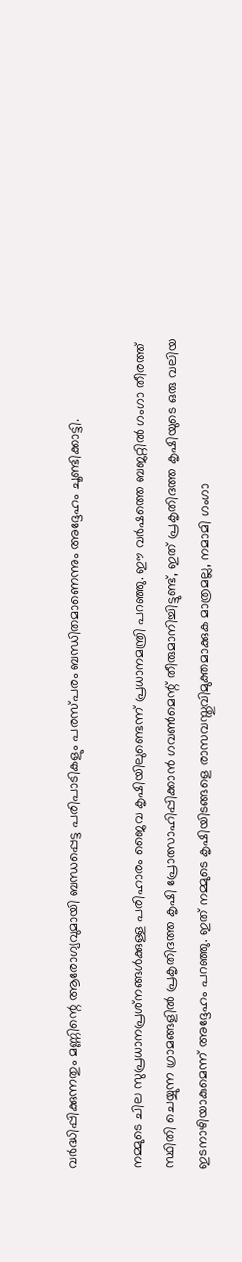വര്‍ദ്ധിപ്പിക്കുന്നതും മണ്ണിന്റെ ആരോഗ്യവുമായി ബന്ധപ്പെട്ട പരിപാടികളും പരസ്പരം ബന്ധിതമാണെന്നും അദ്ദേഹം ചൂണ്ടിക്കാട്ടി.

നമ്മുടെ ചില സുപ്രധാനപ്രശ്‌നങ്ങള്‍ക്കുള്ള പരിഹാരം ജൈവ കൃഷിയിലുണ്ടെന്ന് പ്രധാനമന്ത്രി പറഞ്ഞു. ഈ വര്‍ഷത്തെ ബജറ്റില്‍ ഗംഗാ തീരത്ത് സ്ഥിതി ചെയ്യുന്ന ഗ്രാമങ്ങളില്‍ പ്രകൃതിദത്ത കൃഷി പ്രോത്സാഹിപ്പിക്കാന്‍ ഗവണ്‍മെന്റ് തീരുമാനിച്ചിട്ടുണ്ട്, ഇത് പ്രകൃതിദത്ത കൃഷിയുടെ ഒരു വലിയ ഇടനാഴിയാകുമെന്ന് അദ്ദേഹം പറഞ്ഞു. ഇത് നമ്മുടെ കൃഷിയിടങ്ങളെ രാസവസ്തുവിമുക്തമാക്കുക മാത്രമല്ല, നമാമി ഗംഗാ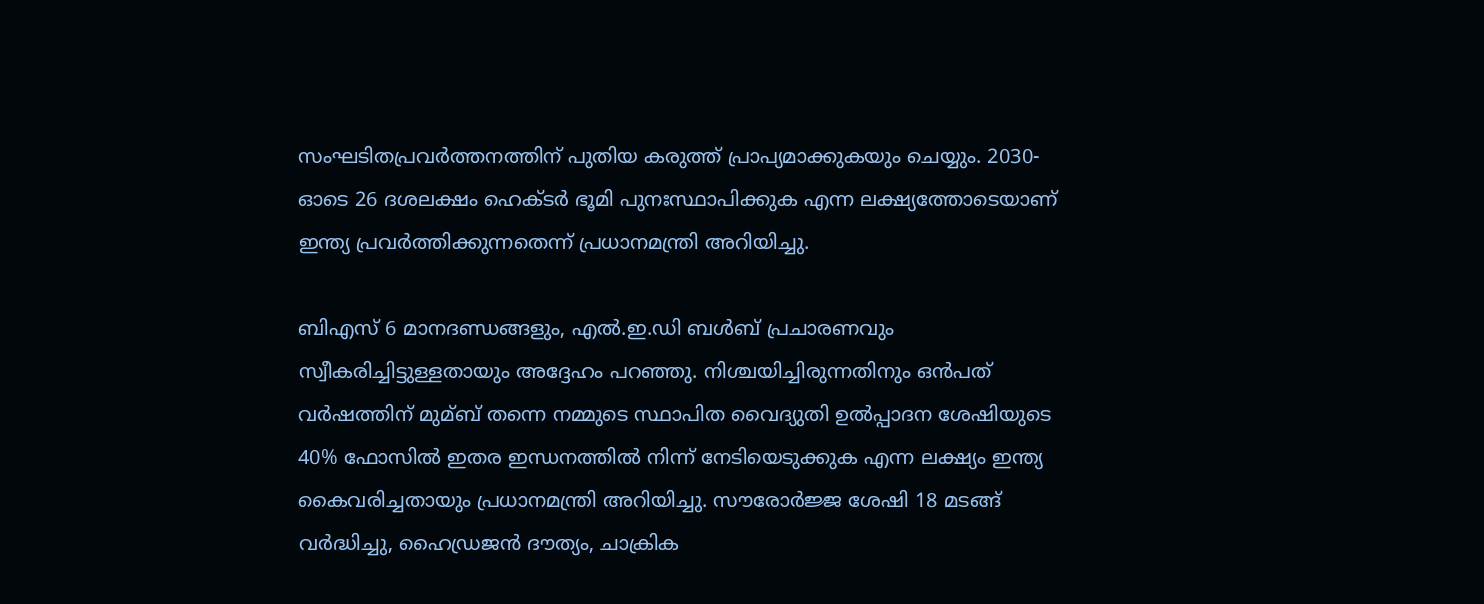സംഘടിതപ്രവര്‍ത്തനത്തിന് പുതിയ കരുത്ത് പ്രാപ്യമാക്കുകയും ചെയ്യും. 2030-ഓടെ 26 ദശലക്ഷം ഹെക്ടര്‍ ഭൂമി പുനഃസ്ഥാപിക്കുക എന്ന ലക്ഷ്യത്തോടെയാണ് ഇന്ത്യ പ്രവര്‍ത്തിക്കുന്നതെന്ന് പ്രധാനമന്ത്രി അറിയിച്ചു.

ബിഎസ് 6 മാനദണ്ഡങ്ങളും, എല്‍.ഇ.ഡി ബള്‍ബ് പ്രചാരണവും സ്വീകരിച്ചിട്ടുള്ളതായും അദ്ദേഹം പറഞ്ഞു. നിശ്ചയിച്ചിരുന്നതിനും ഒന്‍പത് വര്‍ഷത്തിന് മുമ്ബ് തന്നെ നമ്മുടെ സ്ഥാപിത വൈദ്യുതി ഉല്‍പ്പാദന ശേഷിയുടെ 40% ഫോസില്‍ ഇതര ഇന്ധനത്തില്‍ നിന്ന് നേടിയെടുക്കുക എന്ന ലക്ഷ്യം ഇന്ത്യ കൈവരിച്ചതായും പ്രധാനമന്ത്രി അറിയിച്ചു. സൗരോര്‍ജ്ജ ശേഷി 18 മടങ്ങ് വര്‍ദ്ധിച്ചു, ഹൈഡ്രജന്‍ ദൗത്യം, ചാക്രിക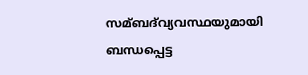സമ്ബദ്‌വ്യവസ്ഥയുമായി ബന്ധപ്പെട്ട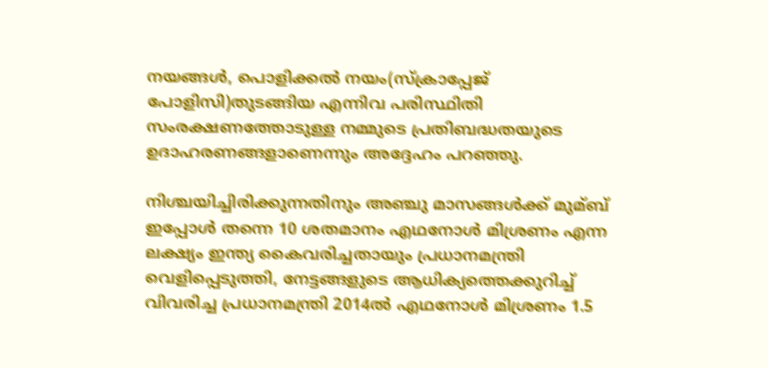നയങ്ങള്‍, പൊളിക്കല്‍ നയം(സ്‌ക്രാപ്പേജ് പോളിസി)തുടങ്ങിയ എന്നിവ പരിസ്ഥിതി സംരക്ഷണത്തോടുള്ള നമ്മുടെ പ്രതിബദ്ധതയുടെ ഉദാഹരണങ്ങളാണെന്നും അദ്ദേഹം പറഞ്ഞു.

നിശ്ചയിച്ചിരിക്കുന്നതിനും അഞ്ചു മാസങ്ങള്‍ക്ക് മുമ്ബ് ഇപ്പോള്‍ തന്നെ 10 ശതമാനം എഥനോള്‍ മിശ്രണം എന്ന ലക്ഷ്യം ഇന്ത്യ കൈവരിച്ചതായും പ്രധാനമന്ത്രി വെളിപ്പെടുത്തി, നേട്ടങ്ങളുടെ ആധിക്യത്തെക്കുറിച്ച്‌ വിവരിച്ച പ്രധാനമന്ത്രി 2014ല്‍ എഥനോള്‍ മിശ്രണം 1.5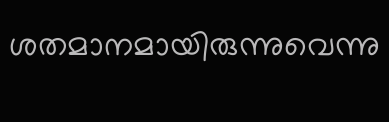ശതമാനമായിരുന്നുവെന്നു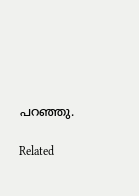പറഞ്ഞു.

Related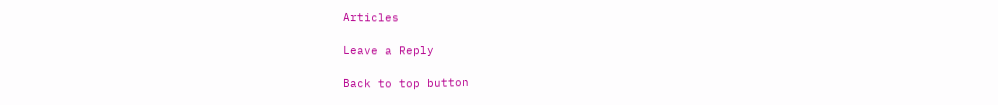Articles

Leave a Reply

Back to top button